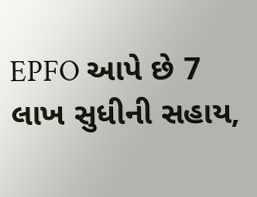EPFO આપે છે 7 લાખ સુધીની સહાય,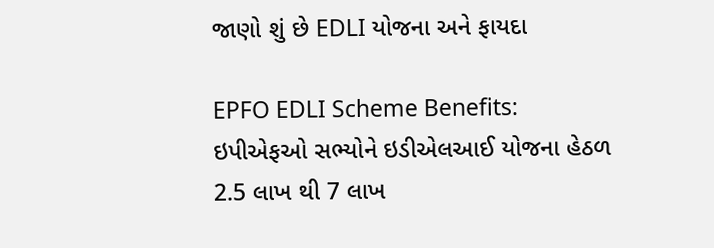જાણો શું છે EDLI યોજના અને ફાયદા

EPFO EDLI Scheme Benefits: ઇપીએફઓ સભ્યોને ઇડીએલઆઈ યોજના હેઠળ 2.5 લાખ થી 7 લાખ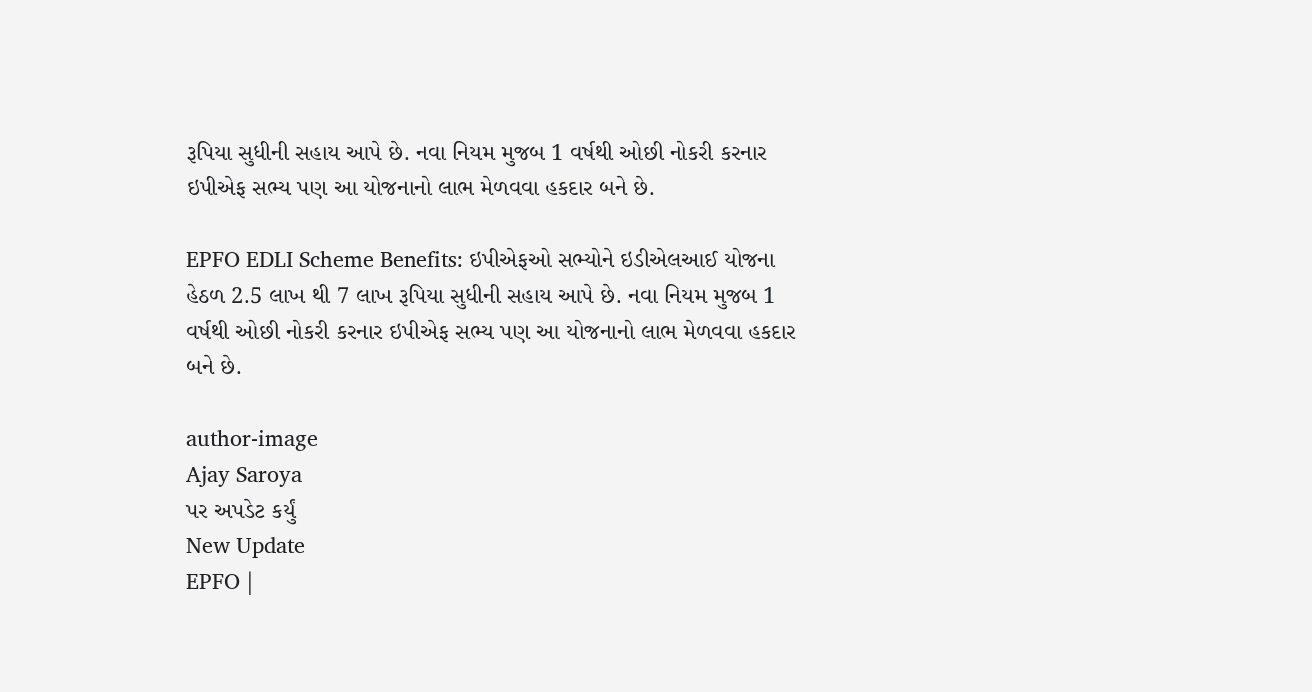રૂપિયા સુધીની સહાય આપે છે. નવા નિયમ મુજબ 1 વર્ષથી ઓછી નોકરી કરનાર ઇપીએફ સભ્ય પણ આ યોજનાનો લાભ મેળવવા હકદાર બને છે.

EPFO EDLI Scheme Benefits: ઇપીએફઓ સભ્યોને ઇડીએલઆઈ યોજના હેઠળ 2.5 લાખ થી 7 લાખ રૂપિયા સુધીની સહાય આપે છે. નવા નિયમ મુજબ 1 વર્ષથી ઓછી નોકરી કરનાર ઇપીએફ સભ્ય પણ આ યોજનાનો લાભ મેળવવા હકદાર બને છે.

author-image
Ajay Saroya
પર અપડેટ કર્યું
New Update
EPFO |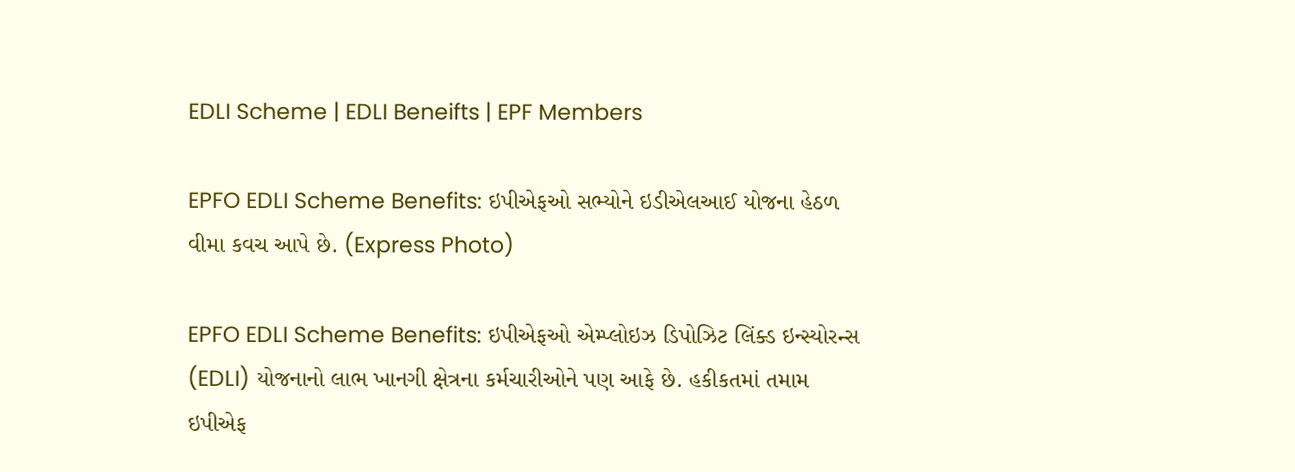EDLI Scheme | EDLI Beneifts | EPF Members

EPFO EDLI Scheme Benefits: ઇપીએફઓ સભ્યોને ઇડીએલઆઈ યોજના હેઠળ વીમા કવચ આપે છે. (Express Photo)

EPFO EDLI Scheme Benefits: ઇપીએફઓ એમ્પ્લોઇઝ ડિપોઝિટ લિંક્ડ ઇન્સ્યોરન્સ (EDLI) યોજનાનો લાભ ખાનગી ક્ષેત્રના કર્મચારીઓને પણ આફે છે. હકીકતમાં તમામ ઇપીએફ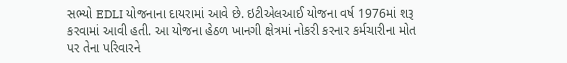સભ્યો EDLI યોજનાના દાયરામાં આવે છે. ઇટીએલઆઈ યોજના વર્ષ 1976માં શરૂ કરવામાં આવી હતી. આ યોજના હેઠળ ખાનગી ક્ષેત્રમાં નોકરી કરનાર કર્મચારીના મોત પર તેના પરિવારને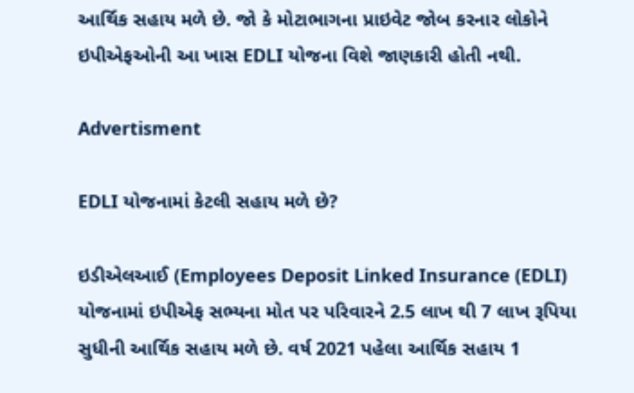આર્થિક સહાય મળે છે. જો કે મોટાભાગના પ્રાઇવેટ જોબ કરનાર લોકોને ઇપીએફઓની આ ખાસ EDLI યોજના વિશે જાણકારી હોતી નથી.

Advertisment

EDLI યોજનામાં કેટલી સહાય મળે છે?

ઇડીએલઆઈ (Employees Deposit Linked Insurance (EDLI) યોજનામાં ઇપીએફ સભ્યના મોત પર પરિવારને 2.5 લાખ થી 7 લાખ રૂપિયા સુધીની આર્થિક સહાય મળે છે. વર્ષ 2021 પહેલા આર્થિક સહાય 1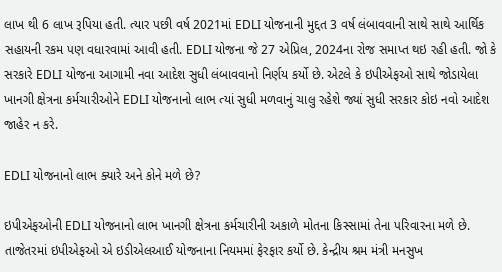લાખ થી 6 લાખ રૂપિયા હતી. ત્યાર પછી વર્ષ 2021માં EDLI યોજનાની મુદ્દત 3 વર્ષ લંબાવવાની સાથે સાથે આર્થિક સહાયની રકમ પણ વધારવામાં આવી હતી. EDLI યોજના જે 27 એપ્રિલ, 2024ના રોજ સમાપ્ત થઇ રહી હતી. જો કે સરકારે EDLI યોજના આગામી નવા આદેશ સુધી લંબાવવાનો નિર્ણય કર્યો છે. એટલે કે ઇપીએફઓ સાથે જોડાયેલા ખાનગી ક્ષેત્રના કર્મચારીઓને EDLI યોજનાનો લાભ ત્યાં સુધી મળવાનું ચાલુ રહેશે જ્યાં સુધી સરકાર કોઇ નવો આદેશ જાહેર ન કરે.

EDLI યોજનાનો લાભ ક્યારે અને કોને મળે છે?

ઇપીએફઓની EDLI યોજનાનો લાભ ખાનગી ક્ષેત્રના કર્મચારીની અકાળે મોતના કિસ્સામાં તેના પરિવારના મળે છે. તાજેતરમાં ઇપીએફઓ એ ઇડીએલઆઈ યોજનાના નિયમમાં ફેરફાર કર્યો છે. કેન્દ્રીય શ્રમ મંત્રી મનસુખ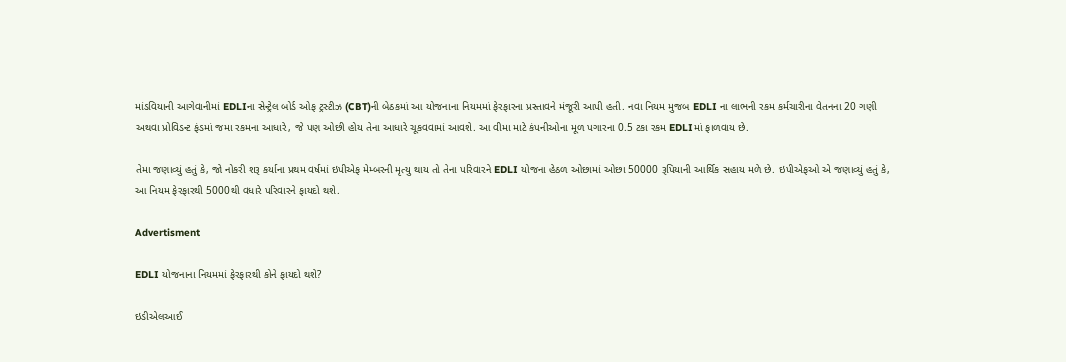માંડવિયાની આગેવાનીમાં EDLIના સેન્ટ્રેલ બોર્ડ ઓફ ટ્રસ્ટીઝ (CBT)ની બેઠકમાં આ યોજનાના નિયમમાં ફેરફારના પ્રસ્તાવને મંજૂરી આપી હતી. નવા નિયમ મુજબ EDLI ના લાભની રકમ કર્મચારીના વેતનના 20 ગણી અથવા પ્રોવિડન્ટ ફંડમાં જમા રકમના આધારે, જે પણ ઓછી હોય તેના આધારે ચૂકવવામાં આવશે. આ વીમા માટે કંપનીઓના મૂળ પગારના 0.5 ટકા રકમ EDLIમાં ફાળવાય છે.

તેમા જણાવ્યું હતું કે, જો નોકરી શરૂ કર્યાના પ્રથમ વર્ષમાં ઇપીએફ મેમ્બરની મૃત્યુ થાય તો તેના પરિવારને EDLI યોજના હેઠળ ઓછામાં ઓછા 50000 રૂપિયાની આર્થિક સહાય મળે છે. ઇપીએફઓ એ જણાવ્યું હતું કે, આ નિયમ ફેરફારથી 5000થી વધારે પરિવારને ફાયદો થશે.

Advertisment

EDLI યોજનાના નિયમમાં ફેરફારથી કોને ફાયદો થશે?

ઇડીએલઆઈ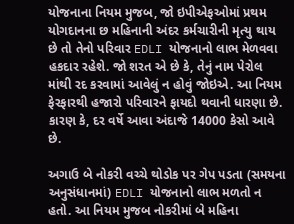યોજનાના નિયમ મુજબ, જો ઇપીએફઓમાં પ્રથમ યોગદાનના છ મહિનાની અંદર કર્મચારીની મૃત્યુ થાય છે તો તેનો પરિવાર EDLI યોજનાનો લાભ મેળવવા હકદાર રહેશે. જો શરત એ છે કે, તેનું નામ પેરોલ માંથી રદ કરવામાં આવેલું ન હોવું જોઇએ. આ નિયમ ફેરફારથી હજારો પરિવારને ફાયદો થવાની ધારણા છે. કારણ કે, દર વર્ષે આવા અંદાજે 14000 કેસો આવે છે.

અગાઉ બે નોકરી વચ્ચે થોડોક પર ગેપ પડતા (સમયના અનુસંધાનમાં) EDLI યોજનાનો લાભ મળતો ન હતો. આ નિયમ મુજબ નોકરીમાં બે મહિના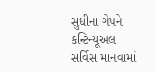સુધીના ગેપને કન્ટિન્યૂઅલ સર્વિસ માનવામાં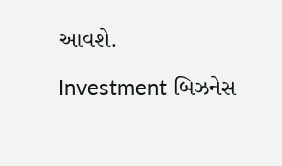આવશે.

Investment બિઝનેસ